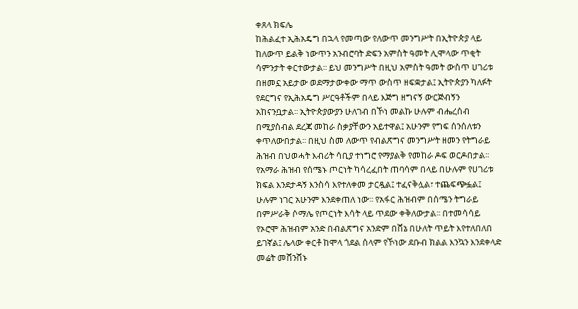ቀጸላ ክፍሌ
ከሕልፈተ ኢሕአዴግ በኋላ የመጣው የለውጥ መንግሥት በኢትዮጵያ ላይ ከለውጥ ይልቅ ነውጥን አንብሮባት ድፍን አምስት ዓመት ሊሞላው ጥቂት ሳምንታት ቀርተውታል፡፡ ይህ መንግሥት በዚህ አምስት ዓመት ውስጥ ሀገሪቱ በዘመኗ አይታው ወደማታውቀው ማጥ ውስጥ ዘፍቋታል፤ ኢትዮጵያን ካለፉት የደርግና የኢሕአዴግ ሥርዓቶችም በላይ እጅግ ዘግናኝ ውርጅብኝን አከናንቧታል፡፡ ኢትዮጵያውያን ሁለገብ በኾነ መልኩ ሁሉም ብሔረሰብ በሚያስብል ደረጃ መከራ ስቃያቸውን አይተዋል፤ አሁንም የግፍ ሰንሰለቱን ቀጥለውበታል፡፡ በዚህ ስመ ለውጥ የብልጽግና መንግሥት ዘመን የትግራይ ሕዝብ በህወሓት እብሪት ሳቢያ ተነግሮ የማያልቅ የመከራ ዶፍ ወርዶበታል፡፡ የአማራ ሕዝብ የሰሜኑ ጦርነት ካሳረፈበት ጠባሳም በላይ በሁሉም የሀገሪቱ ክፍል እንደታዳኝ እንስሳ እየተለቀመ ታርዷል፤ ተፈናቅሏል፣ ተጨፍጭፏል፤ ሁሉም ነገር አሁንም እንደቀጠለ ነው፡፡ የአፋር ሕዝብም በሰሜን ትግራይ በምሥራቅ ሶማሌ የጦርነት እሳት ላይ ጥደው ቀቅለውታል፡፡ በተመሳሳይ የኦሮሞ ሕዝብም አንድ በብልጽግና አንድም በሸኔ በሁለት ጥይት እየተለበለበ ይገኛል፤ ሌላው ቀርቶ ከሞላ ጎደል ሰላም የኾነው ደቡብ ክልል እንኳን እንደቀላድ መሬት መሸንሸኑ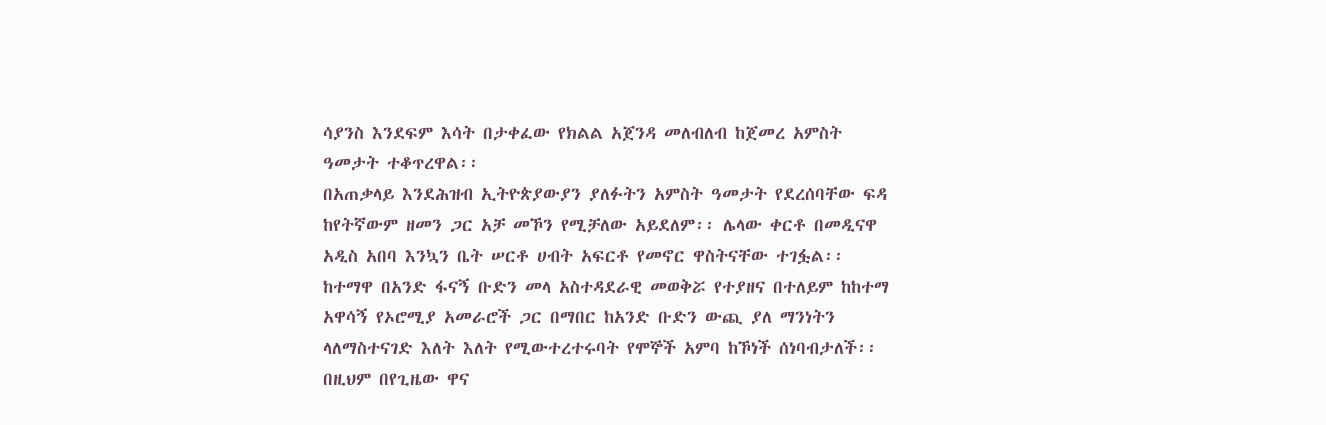ሳያንስ እንደፍም እሳት በታቀፈው የክልል አጀንዳ መለብለብ ከጀመረ አምስት ዓመታት ተቆጥረዋል፡፡
በአጠቃላይ እንደሕዝብ ኢትዮጵያውያን ያለፉትን አምስት ዓመታት የደረሰባቸው ፍዳ ከየትኛውም ዘመን ጋር አቻ መኾን የሚቻለው አይደለም፡፡ ሌላው ቀርቶ በመዲናዋ አዲስ አበባ እንኳን ቤት ሠርቶ ሀብት አፍርቶ የመኖር ዋስትናቸው ተገፏል፡፡ ከተማዋ በአንድ ፋናኝ ቡድን መላ አስተዳደራዊ መወቅሯ የተያዘና በተለይም ከከተማ አዋሳኝ የኦሮሚያ አመራሮች ጋር በማበር ከአንድ ቡድን ውጪ ያለ ማንነትን ላለማስተናገድ እለት እለት የሚውተረተሩባት የሞኞች አምባ ከኾነች ሰነባብታለች፡፡ በዚህም በየጊዜው ዋና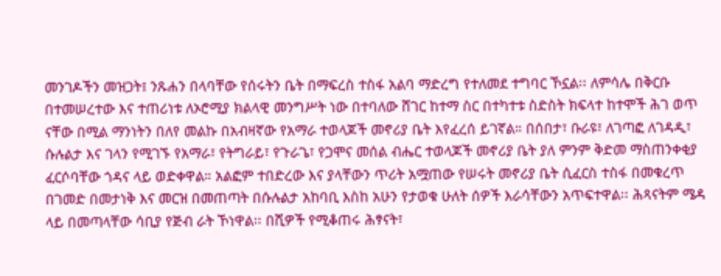መንገዶችን መዝጋት፤ ንጹሐን በላባቸው የሰሩትን ቤት በማፍረስ ተስፋ አልባ ማድረግ የተለመደ ተግባር ኾኗል፡፡ ለምሳሌ በቅርቡ በተመሠረተው እና ተጠሪነቱ ለኦሮሚያ ክልላዊ መንግሥት ነው በተባለው ሸገር ከተማ ስር በተካተቱ ስድስት ክፍላተ ከተሞች ሕገ ወጥ ናቸው በሚል ማንነትን በለየ መልኩ በአብዛኛው የአማራ ተወላጆች መኖሪያ ቤት እየፈረሰ ይገኛል። በሰበታ፣ ቡራዩ፣ ለገጣፎ ለገዳዲ፣ ሱሉልታ እና ገላን የሚገኙ የአማራ፣ የትግራይ፣ የጉራጌ፣ የጋሞና መሰል ብሔር ተወላጆች መኖሪያ ቤት ያለ ምንም ቅድመ ማስጠንቀቂያ ፈርሶባቸው ጎዳና ላይ ወድቀዋል። አልፎም ተበድረው እና ያላቸውን ጥሪት አሟጠው የሠሩት መኖሪያ ቤት ሲፈርስ ተስፋ በመቁረጥ በገመድ በመታነቅ እና መርዝ በመጠጣት በሱሉልታ አከባቢ እስከ አሁን የታወቁ ሁለት ሰዎች እራሳቸውን አጥፍተዋል፡፡ ሕጻናትም ሜዳ ላይ በመጣላቸው ሳቢያ የጅብ ራት ኾነዋል፡፡ በሺዎች የሚቆጠሩ ሕፃናት፣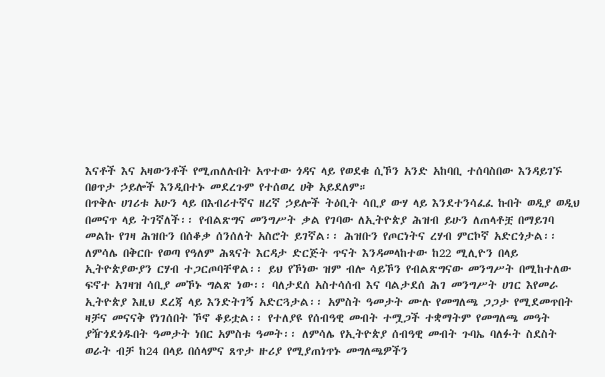እናቶች እና አዛውንቶች የሚጠለሉበት አጥተው ጎዳና ላይ የወደቁ ሲኾን አንድ አከባቢ ተሰባስበው እንዳይገኙ በፀጥታ ኃይሎች እንዲበተኑ መደረጉም የተሰወረ ሀቅ አይደለም።
በጥቅሉ ሀገሪቱ አሁን ላይ በእብሪተኛና ዘረኛ ኃይሎች ትዕቢት ሳቢያ ውሃ ላይ እንደተንሳፈፈ ኩበት ወዲያ ወዲህ በመናጥ ላይ ትገኛለች፡፡ የብልጽግና መንግሥት ቃል የገባው ለኢትዮጵያ ሕዝብ ይሁን ለጠላቶቿ በማይገባ መልኩ የገዛ ሕዝቡን በሰቆቃ ሰንሰለት አስሮት ይገኛል፡፡ ሕዝቡን የጦርነትና ረሃብ ምርኮኛ አድርጎታል፡፡ ለምሳሌ በቅርቡ የወጣ የዓለም ሕጻናት እርዳታ ድርጅት ጥናት እንዳመላከተው ከ22 ሚሊዮን በላይ ኢትዮጵያውያን ርሃብ ተጋርጦባቸዋል፡፡ ይህ የኾነው ዝም ብሎ ሳይኾን የብልጽግናው መንግሥት በሚከተለው ፍኖተ አገዛዝ ሳቢያ መኾኑ ግልጽ ነው፡፡ ባለታደሰ አስተሳሰብ እና ባልታደሰ ሕገ መንግሥት ሀገር እየመራ ኢትዮጵያ እዚህ ደረጃ ላይ እንድትገኝ አድርጓታል፡፡ አምስት ዓመታት ሙሉ የመግለጫ ጋጋታ የሚደመጥበት ዛቻና መናናቅ የነገሰበት ኾኖ ቆይቷል፡፡ የተለያዩ የሰብዓዊ መብት ተሟጋች ተቋማትም የመግለጫ መዓት ያዥጎደጎዱበት ዓመታት ነበር አምስቱ ዓመት፡፡ ለምሳሌ የኢትዮጵያ ሰብዓዊ መብት ጉባኤ ባለፉት ስደስት ወራት ብቻ ከ24 በላይ በሰላምና ጸጥታ ዙሪያ የሚያጠነጥኑ መግለጫዎችን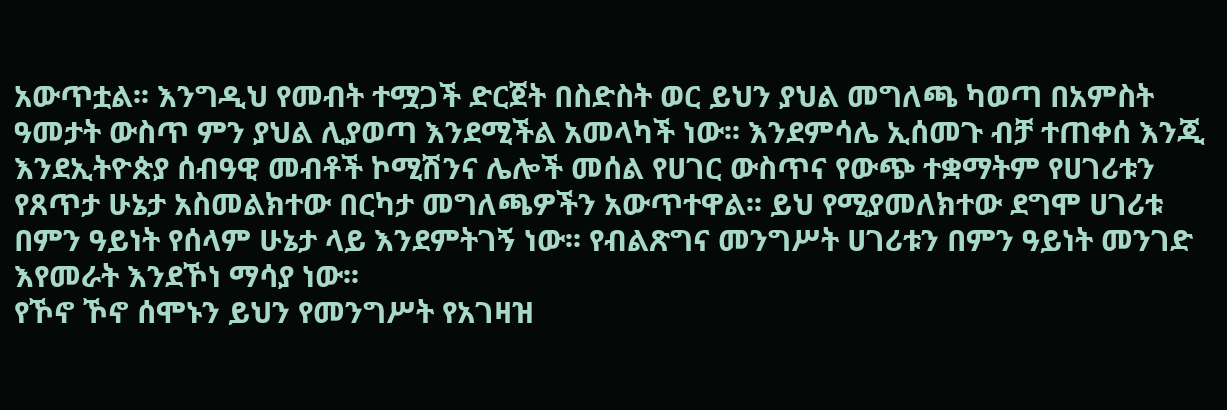አውጥቷል፡፡ እንግዲህ የመብት ተሟጋች ድርጀት በስድስት ወር ይህን ያህል መግለጫ ካወጣ በአምስት ዓመታት ውስጥ ምን ያህል ሊያወጣ እንደሚችል አመላካች ነው፡፡ እንደምሳሌ ኢሰመጉ ብቻ ተጠቀሰ እንጂ እንደኢትዮጵያ ሰብዓዊ መብቶች ኮሚሽንና ሌሎች መሰል የሀገር ውስጥና የውጭ ተቋማትም የሀገሪቱን የጸጥታ ሁኔታ አስመልክተው በርካታ መግለጫዎችን አውጥተዋል፡፡ ይህ የሚያመለክተው ደግሞ ሀገሪቱ በምን ዓይነት የሰላም ሁኔታ ላይ እንደምትገኝ ነው፡፡ የብልጽግና መንግሥት ሀገሪቱን በምን ዓይነት መንገድ እየመራት እንደኾነ ማሳያ ነው፡፡
የኾኖ ኾኖ ሰሞኑን ይህን የመንግሥት የአገዛዝ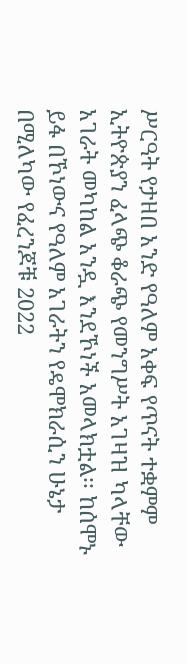ሥርዓት የታዘበ አንድ የዓለም አቀፍ የጥናት ተቋምም ኢትዮጵያን ፈላጭ ቆራጭ የመንግሥት አገዛዝ ካላቸው አገራት መካከል አንዷ እንደኾነች አመላክቷል፡፡ ከሰሞኑ ይፋ በኾነውና የዓለም አገራትን የዴሞክራሲን ሁኔታ በሚለካው የፈረንጆቹ 2022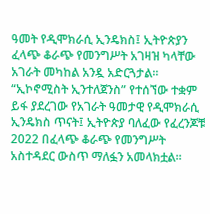ዓመት የዲሞክራሲ ኢንዴክስ፤ ኢትዮጵያን ፈላጭ ቆራጭ የመንግሥት አገዛዝ ካላቸው አገራት መካከል አንዷ አድርጓታል፡፡ “ኢኮኖሚስት ኢንተለጀንስ” የተሰኘው ተቋም ይፋ ያደረገው የአገራት ዓመታዊ የዲሞክራሲ ኢንዴክስ ጥናት፤ ኢትዮጵያ ባለፈው የፈረንጆቹ 2022 በፈላጭ ቆራጭ የመንግሥት አስተዳደር ውስጥ ማለፏን አመላክቷል፡፡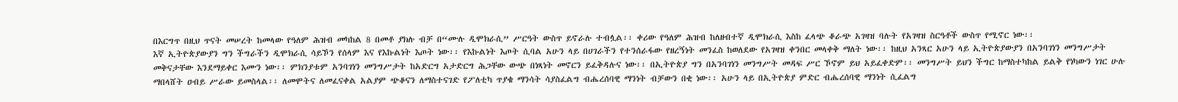በእርግጥ በዚህ ጥናት መሠረት ከመላው የዓለም ሕዝብ መካከል 8 በመቶ ያክሉ ብቻ በ“ሙሉ ዲሞክራሲ” ሥርዓት ውስጥ ይኖራሉ ተብሏል፡፡ ቀሪው የዓለም ሕዝብ ከለዘብተኛ ዲሞክራሲ እስከ ፈላጭ ቆራጭ አገዛዝ ባሉት የአገዛዝ ስርዓቶች ውስጥ የሚኖር ነው፡፡
እኛ ኢትዮጵያውያን ግን ችግራችን ዲሞክራሲ ሳይኾን የሰላም እና የእኩልነት እጦት ነው፡፡ የእኩልነት እጦት ሲባል አሁን ላይ በሀገራችን የተንሰራፋው የዘረኝነት መንፈስ ከወለደው የአገዛዝ ቀንበር መላቀቅ ማለት ነው፡፡ ከዚህ አንጻር አሁን ላይ ኢትዮጵያውያን በአንባገነን መንግሥታት መቅናታቸው እንደማይቀር እሙን ነው፡፡ ምክንያቱም አንባገነን መንግሥታት ከአድርግ አታድርግ ሕጋቸው ውጭ በነጻነት መኖርን ይፈቅዳሉና ነው፡፡ በኢትዮጵያ ግን በአንባገነን መንግሥት መዳፍ ሥር ኾኖም ይህ አይፈቀድም፡፡ መንግሥት ይህን ችግር ከማስተካከል ይልቅ የነካውን ነገር ሁሉ ማበላሸት ዐብይ ሥራው ይመስላል፡፡ ለመሞትና ለመፈናቀል አልያም ጭቆናን ለማስተናገድ የፖለቲካ ጥያቄ ማንሳት ሳያስፈልግ ብሔረሰባዊ ማንነት ብቻውን በቂ ነው፡፡ አሁን ላይ በኢትዮጵያ ምድር ብሔረሰባዊ ማንነት ሲፈልግ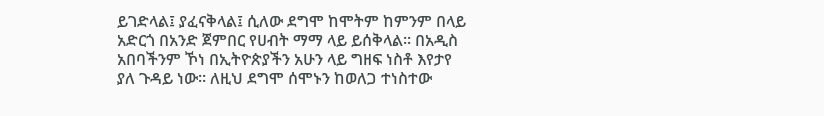ይገድላል፤ ያፈናቅላል፤ ሲለው ደግሞ ከሞትም ከምንም በላይ አድርጎ በአንድ ጀምበር የሀብት ማማ ላይ ይሰቅላል፡፡ በአዲስ አበባችንም ኾነ በኢትዮጵያችን አሁን ላይ ግዘፍ ነስቶ እየታየ ያለ ጉዳይ ነው፡፡ ለዚህ ደግሞ ሰሞኑን ከወለጋ ተነስተው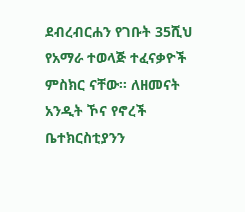ደብረብርሐን የገቡት 35ሺህ የአማራ ተወላጅ ተፈናቃዮች ምስክር ናቸው፡፡ ለዘመናት አንዲት ኾና የኖረች ቤተክርስቲያንን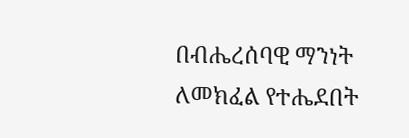በብሔረሰባዊ ማንነት ለመክፈል የተሔደበት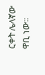ርቀት ሌላኛው ዋቢ ነው፡፡